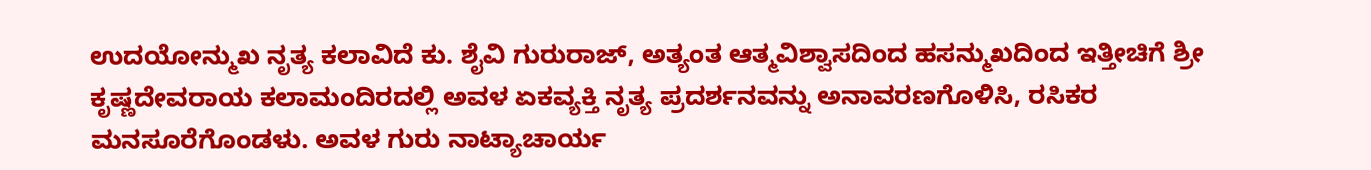ಉದಯೋನ್ಮುಖ ನೃತ್ಯ ಕಲಾವಿದೆ ಕು. ಶೈವಿ ಗುರುರಾಜ್, ಅತ್ಯಂತ ಆತ್ಮವಿಶ್ವಾಸದಿಂದ ಹಸನ್ಮುಖದಿಂದ ಇತ್ತೀಚಿಗೆ ಶ್ರೀ ಕೃಷ್ಣದೇವರಾಯ ಕಲಾಮಂದಿರದಲ್ಲಿ ಅವಳ ಏಕವ್ಯಕ್ತಿ ನೃತ್ಯ ಪ್ರದರ್ಶನವನ್ನು ಅನಾವರಣಗೊಳಿಸಿ, ರಸಿಕರ ಮನಸೂರೆಗೊಂಡಳು. ಅವಳ ಗುರು ನಾಟ್ಯಾಚಾರ್ಯ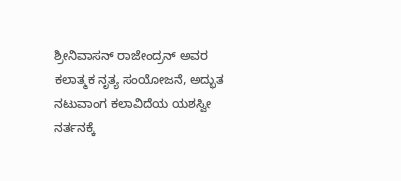ಶ್ರೀನಿವಾಸನ್ ರಾಜೇಂದ್ರನ್ ಅವರ ಕಲಾತ್ಮಕ ನೃತ್ಯ ಸಂಯೋಜನೆ, ಅದ್ಭುತ ನಟುವಾಂಗ ಕಲಾವಿದೆಯ ಯಶಸ್ವೀ ನರ್ತನಕ್ಕೆ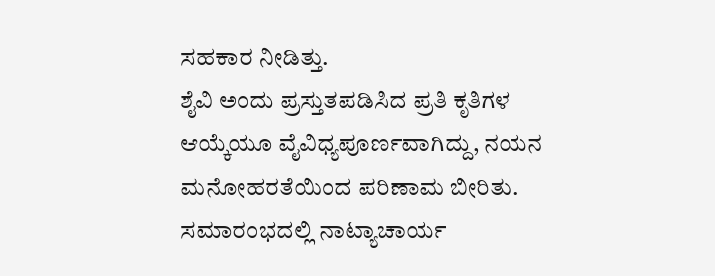ಸಹಕಾರ ನೀಡಿತ್ತು.
ಶೈವಿ ಅಂದು ಪ್ರಸ್ತುತಪಡಿಸಿದ ಪ್ರತಿ ಕೃತಿಗಳ ಆಯ್ಕೆಯೂ ವೈವಿಧ್ಯಪೂರ್ಣವಾಗಿದ್ದು, ನಯನ ಮನೋಹರತೆಯಿಂದ ಪರಿಣಾಮ ಬೀರಿತು. ಸಮಾರಂಭದಲ್ಲಿ ನಾಟ್ಯಾಚಾರ್ಯ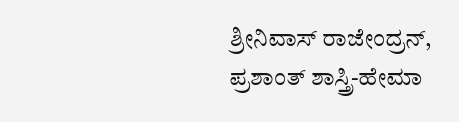ಶ್ರೀನಿವಾಸ್ ರಾಜೇಂದ್ರನ್, ಪ್ರಶಾಂತ್ ಶಾಸ್ತ್ರಿ-ಹೇಮಾ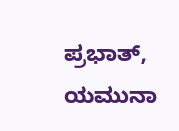ಪ್ರಭಾತ್, ಯಮುನಾ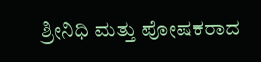ಶ್ರೀನಿಧಿ ಮತ್ತು ಪೋಷಕರಾದ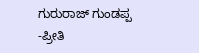ಗುರುರಾಜ್ ಗುಂಡಪ್ಪ -ಪ್ರೀತಿ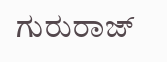ಗುರುರಾಜ್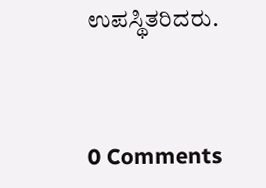ಉಪಸ್ಥಿತರಿದರು.



0 Comments